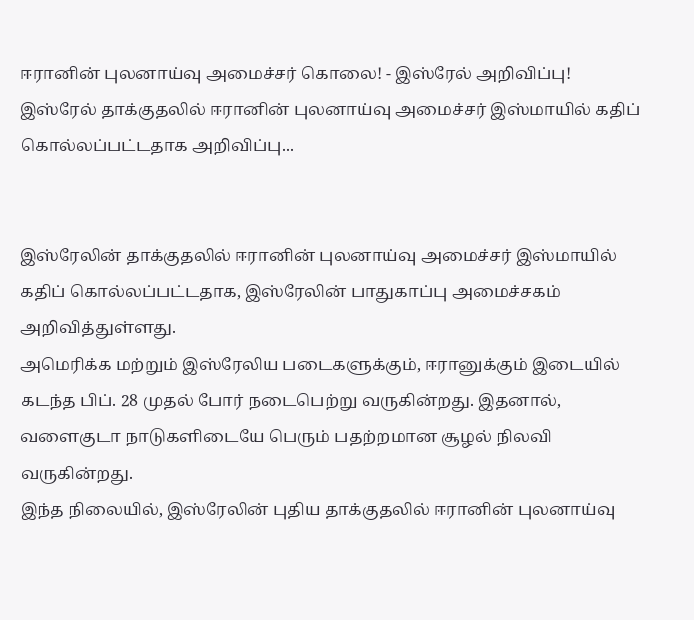ஈரானின் புலனாய்வு அமைச்சர் கொலை! - இஸ்ரேல் அறிவிப்பு!
இஸ்ரேல் தாக்குதலில் ஈரானின் புலனாய்வு அமைச்சர் இஸ்மாயில் கதிப் கொல்லப்பட்டதாக அறிவிப்பு...


இஸ்ரேலின் தாக்குதலில் ஈரானின் புலனாய்வு அமைச்சர் இஸ்மாயில் கதிப் கொல்லப்பட்டதாக, இஸ்ரேலின் பாதுகாப்பு அமைச்சகம் அறிவித்துள்ளது.
அமெரிக்க மற்றும் இஸ்ரேலிய படைகளுக்கும், ஈரானுக்கும் இடையில் கடந்த பிப். 28 முதல் போர் நடைபெற்று வருகின்றது. இதனால், வளைகுடா நாடுகளிடையே பெரும் பதற்றமான சூழல் நிலவி வருகின்றது.
இந்த நிலையில், இஸ்ரேலின் புதிய தாக்குதலில் ஈரானின் புலனாய்வு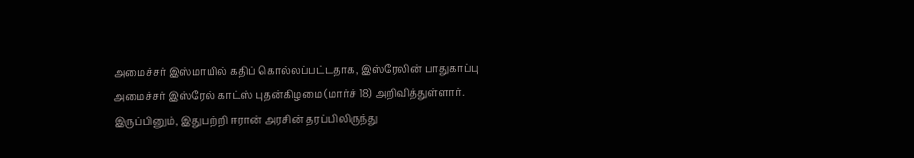அமைச்சர் இஸ்மாயில் கதிப் கொல்லப்பட்டதாக, இஸ்ரேலின் பாதுகாப்பு அமைச்சர் இஸ்ரேல் காட்ஸ் புதன்கிழமை (மார்ச் 18) அறிவித்துள்ளார். இருப்பினும், இதுபற்றி ஈரான் அரசின் தரப்பிலிருந்து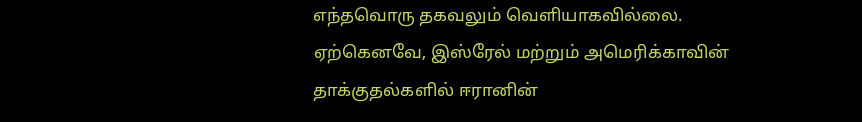எந்தவொரு தகவலும் வெளியாகவில்லை.
ஏற்கெனவே, இஸ்ரேல் மற்றும் அமெரிக்காவின் தாக்குதல்களில் ஈரானின்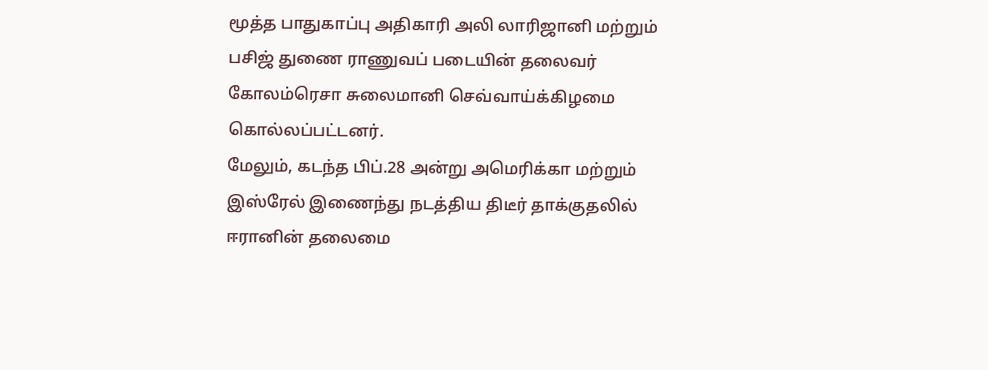மூத்த பாதுகாப்பு அதிகாரி அலி லாரிஜானி மற்றும் பசிஜ் துணை ராணுவப் படையின் தலைவர் கோலம்ரெசா சுலைமானி செவ்வாய்க்கிழமை கொல்லப்பட்டனர்.
மேலும், கடந்த பிப்.28 அன்று அமெரிக்கா மற்றும் இஸ்ரேல் இணைந்து நடத்திய திடீர் தாக்குதலில் ஈரானின் தலைமை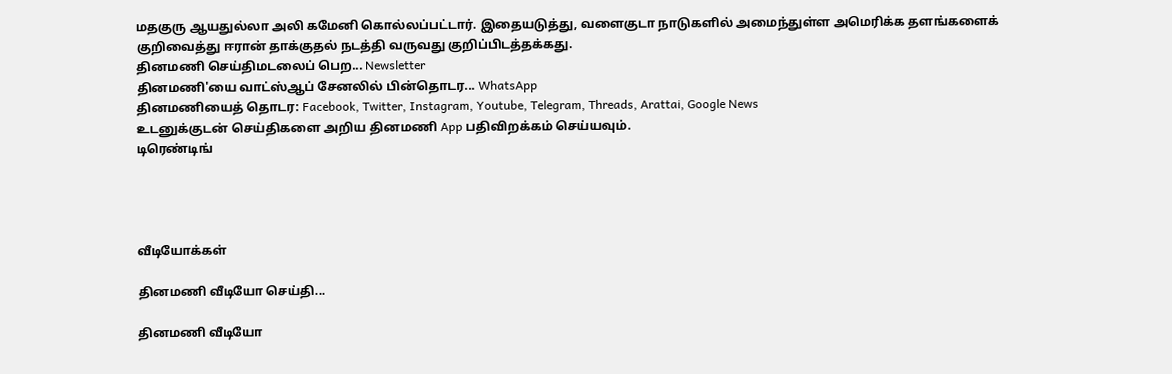மதகுரு ஆயதுல்லா அலி கமேனி கொல்லப்பட்டார். இதையடுத்து, வளைகுடா நாடுகளில் அமைந்துள்ள அமெரிக்க தளங்களைக் குறிவைத்து ஈரான் தாக்குதல் நடத்தி வருவது குறிப்பிடத்தக்கது.
தினமணி செய்திமடலைப் பெற... Newsletter
தினமணி'யை வாட்ஸ்ஆப் சேனலில் பின்தொடர... WhatsApp
தினமணியைத் தொடர: Facebook, Twitter, Instagram, Youtube, Telegram, Threads, Arattai, Google News
உடனுக்குடன் செய்திகளை அறிய தினமணி App பதிவிறக்கம் செய்யவும்.
டிரெண்டிங்




வீடியோக்கள்

தினமணி வீடியோ செய்தி...

தினமணி வீடியோ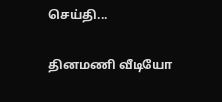செய்தி...

தினமணி வீடியோ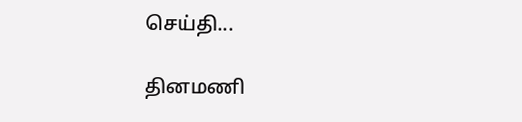செய்தி...

தினமணி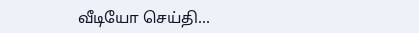வீடியோ செய்தி...